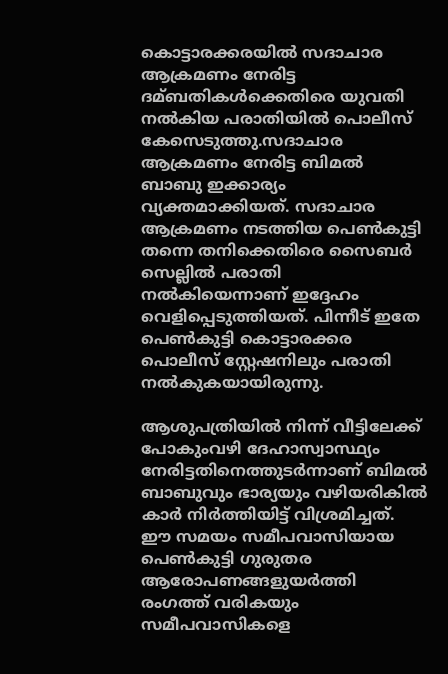കൊട്ടാരക്കരയില്‍ സദാചാര ആക്രമണം നേരിട്ട ദമ്ബതികള്‍ക്കെതിരെ യുവതി നല്‍കിയ പരാതിയില്‍ പൊലീസ് കേസെടുത്തു.സദാചാര ആക്രമണം നേരിട്ട ബിമല്‍ ബാബു ഇക്കാര്യം വ്യക്തമാക്കിയത്. സദാചാര ആക്രമണം നടത്തിയ പെണ്‍കുട്ടി തന്നെ തനിക്കെതിരെ സൈബർ സെല്ലില്‍ പരാതി നല്‍കിയെന്നാണ് ഇദ്ദേഹം വെളിപ്പെടുത്തിയത്. പിന്നീട് ഇതേ പെണ്‍കുട്ടി കൊട്ടാരക്കര പൊലീസ് സ്റ്റേഷനിലും പരാതി നല്‍കുകയായിരുന്നു.

ആശുപത്രിയില്‍ നിന്ന് വീട്ടിലേക്ക് പോകുംവഴി ദേഹാസ്വാസ്ഥ്യം നേരിട്ടതിനെത്തുടർന്നാണ് ബിമല്‍ ബാബുവും ഭാര്യയും വഴിയരികില്‍ കാർ നിർത്തിയിട്ട് വിശ്രമിച്ചത്. ഈ സമയം സമീപവാസിയായ പെണ്‍കുട്ടി ഗുരുതര ആരോപണങ്ങളുയർത്തി രംഗത്ത് വരികയും സമീപവാസികളെ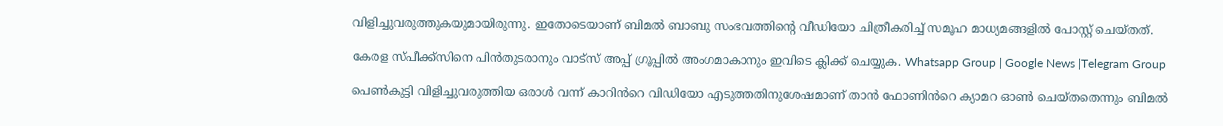വിളിച്ചുവരുത്തുകയുമായിരുന്നു. ഇതോടെയാണ് ബിമല്‍ ബാബു സംഭവത്തിന്റെ വീഡിയോ ചിത്രീകരിച്ച്‌ സമൂഹ മാധ്യമങ്ങളില്‍ പോസ്റ്റ് ചെയ്തത്.

കേരള സ്പീക്ക്സിനെ പിൻതുടരാനും വാട്സ് അപ്പ് ഗ്രൂപ്പിൽ അംഗമാകാനും ഇവിടെ ക്ലിക്ക് ചെയ്യുക. Whatsapp Group | Google News |Telegram Group

പെണ്‍കുട്ടി വിളിച്ചുവരുത്തിയ ഒരാള്‍ വന്ന് കാറിൻറെ വിഡിയോ എടുത്തതിനുശേഷമാണ് താൻ ഫോണിൻറെ ക്യാമറ ഓണ്‍ ചെയ്തതെന്നും ബിമല്‍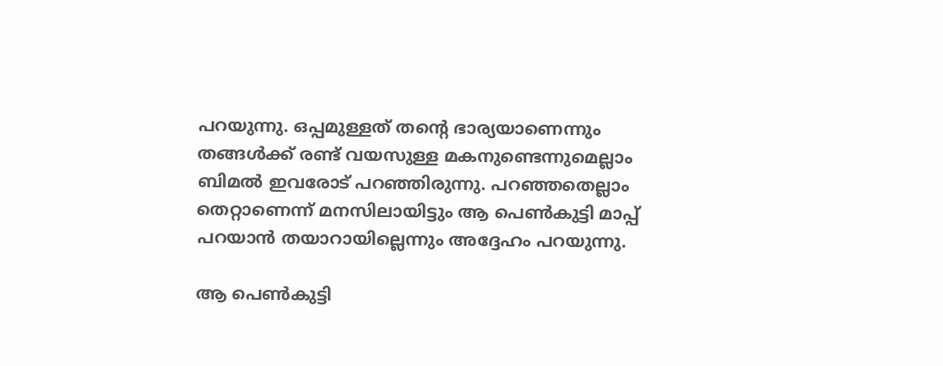പറയുന്നു. ഒപ്പമുള്ളത് തന്റെ ഭാര്യയാണെന്നും തങ്ങള്‍ക്ക് രണ്ട് വയസുള്ള മകനുണ്ടെന്നുമെല്ലാം ബിമല്‍ ഇവരോട് പറഞ്ഞിരുന്നു. പറഞ്ഞതെല്ലാം തെറ്റാണെന്ന് മനസിലായിട്ടും ആ പെണ്‍കുട്ടി മാപ്പ് പറയാൻ തയാറായില്ലെന്നും അദ്ദേഹം പറയുന്നു.

ആ പെണ്‍കുട്ടി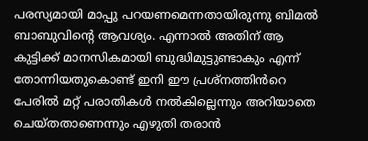പരസ്യമായി മാപ്പു പറയണമെന്നതായിരുന്നു ബിമല്‍ ബാബുവിന്റെ ആവശ്യം. എന്നാല്‍ അതിന് ആ കുട്ടിക്ക് മാനസികമായി ബുദ്ധിമുട്ടുണ്ടാകും എന്ന് തോന്നിയതുകൊണ്ട് ഇനി ഈ പ്രശ്നത്തിൻറെ പേരില്‍ മറ്റ് പരാതികള്‍ നല്‍കില്ലെന്നും അറിയാതെ ചെയ്തതാണെന്നും എഴുതി തരാൻ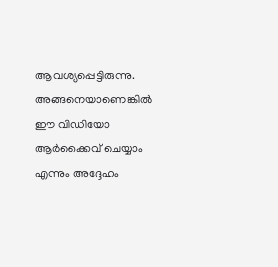ആവശ്യപ്പെട്ടിരുന്നു. അങ്ങനെയാണെങ്കില്‍ ഈ വിഡിയോ ആർക്കൈവ് ചെയ്യാം എന്നും അദ്ദേഹം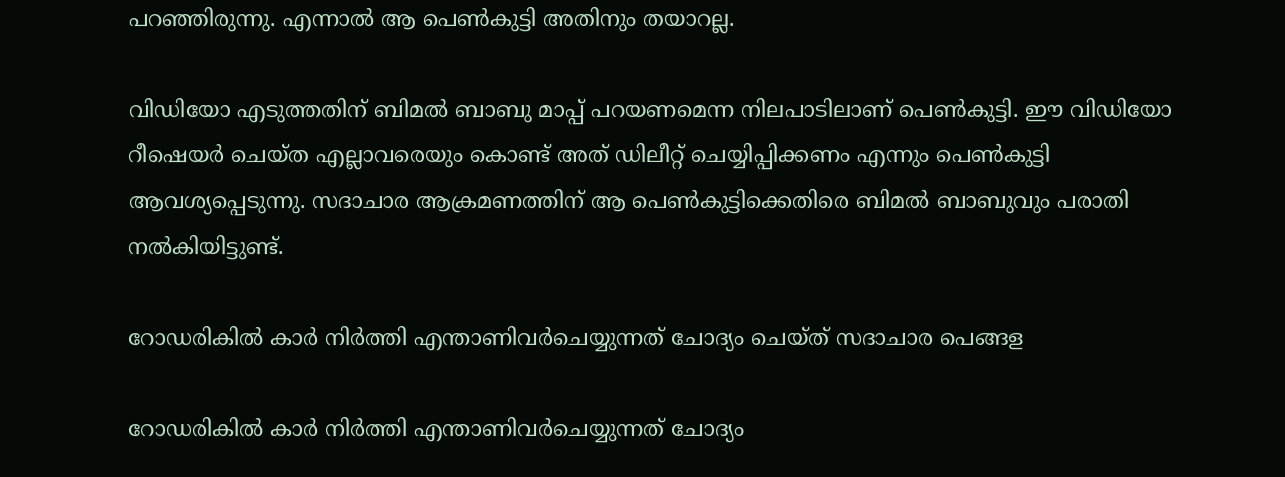പറഞ്ഞിരുന്നു. എന്നാല്‍ ആ പെണ്‍കുട്ടി അതിനും തയാറല്ല.

വിഡിയോ എടുത്തതിന് ബിമല്‍ ബാബു മാപ്പ് പറയണമെന്ന നിലപാടിലാണ് പെണ്‍കുട്ടി. ഈ വിഡിയോ റീഷെയർ ചെയ്ത എല്ലാവരെയും കൊണ്ട് അത് ഡിലീറ്റ് ചെയ്യിപ്പിക്കണം എന്നും പെണ്‍കുട്ടി ആവശ്യപ്പെടുന്നു. സദാചാര ആക്രമണത്തിന് ആ പെണ്‍കുട്ടിക്കെതിരെ ബിമല്‍ ബാബുവും പരാതി നല്‍കിയിട്ടുണ്ട്.

റോഡരികിൽ കാർ നിർത്തി എന്താണിവർചെയ്യുന്നത് ചോദ്യം ചെയ്ത് സദാചാര പെങ്ങള

റോഡരികിൽ കാർ നിർത്തി എന്താണിവർചെയ്യുന്നത് ചോദ്യം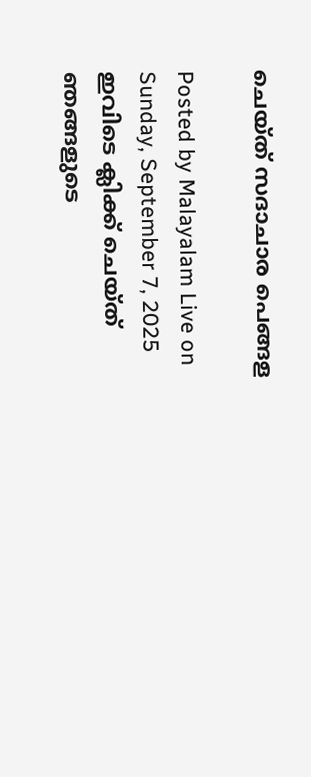ചെയ്ത് സദാചാര പെങ്ങള

Posted by Malayalam Live on Sunday, September 7, 2025
ഇവിടെ ക്ലിക്ക് ചെയ്ത് ഞങ്ങളുടെ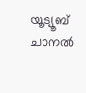യൂട്യൂബ് ചാനൽ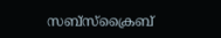സബ്സ്ക്രൈബ്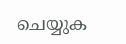ചെയ്യുക